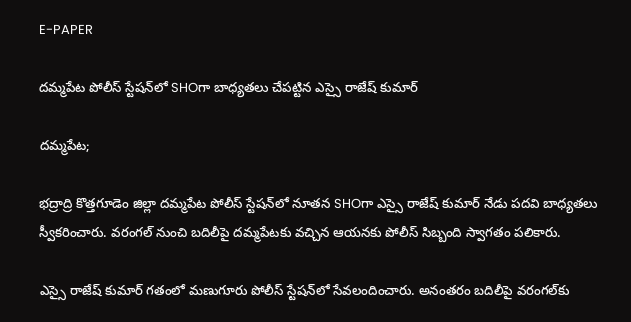E-PAPER

దమ్మపేట పోలీస్ స్టేషన్‌లో SHOగా బాధ్యతలు చేపట్టిన ఎస్సై రాజేష్ కుమార్

దమ్మపేట;

భద్రాద్రి కొత్తగూడెం జిల్లా దమ్మపేట పోలీస్ స్టేషన్‌లో నూతన SHOగా ఎస్సై రాజేష్ కుమార్ నేడు పదవి బాధ్యతలు స్వీకరించారు. వరంగల్ నుంచి బదిలీపై దమ్మపేటకు వచ్చిన ఆయనకు పోలీస్ సిబ్బంది స్వాగతం పలికారు.

ఎస్సై రాజేష్ కుమార్ గతంలో మణుగూరు పోలీస్ స్టేషన్‌లో సేవలందించారు. అనంతరం బదిలీపై వరంగల్‌కు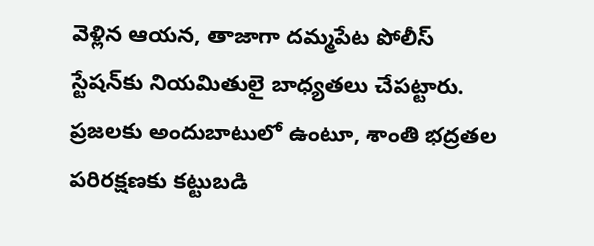వెళ్లిన ఆయన, తాజాగా దమ్మపేట పోలీస్ స్టేషన్‌కు నియమితులై బాధ్యతలు చేపట్టారు. ప్రజలకు అందుబాటులో ఉంటూ, శాంతి భద్రతల పరిరక్షణకు కట్టుబడి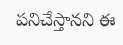పనిచేస్తానని ఈ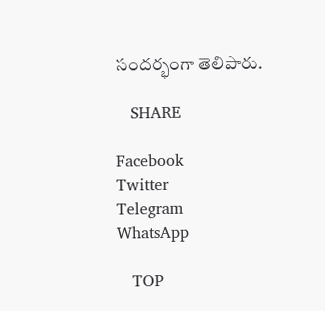సందర్భంగా తెలిపారు.

   SHARE

Facebook
Twitter
Telegram
WhatsApp

   TOP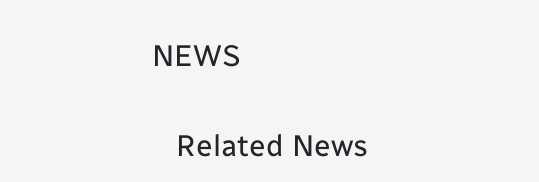NEWS

   Related News